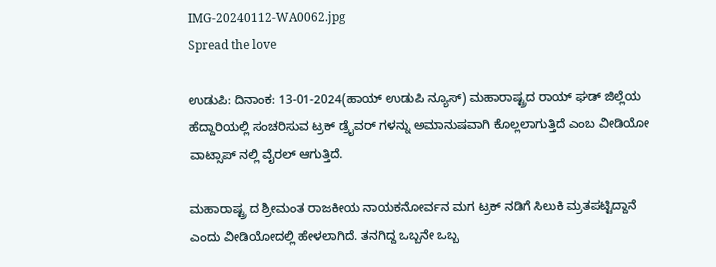IMG-20240112-WA0062.jpg
Spread the love

ಉಡುಪಿ: ದಿನಾಂಕ: 13-01-2024(ಹಾಯ್ ಉಡುಪಿ ನ್ಯೂಸ್) ಮಹಾರಾಷ್ಟ್ರದ ರಾಯ್ ಘಡ್ ಜಿಲ್ಲೆಯ ಹೆದ್ದಾರಿಯಲ್ಲಿ ಸಂಚರಿಸುವ ಟ್ರಕ್ ಡ್ರೈವರ್ ಗಳನ್ನು ಅಮಾನುಷವಾಗಿ ಕೊಲ್ಲಲಾಗುತ್ತಿದೆ ಎಂಬ ವೀಡಿಯೋ ವಾಟ್ಸಾಪ್ ನಲ್ಲಿ ವೈರಲ್ ಆಗುತ್ತಿದೆ.

ಮಹಾರಾಷ್ಟ್ರ ದ ಶ್ರೀಮಂತ ರಾಜಕೀಯ ನಾಯಕನೋರ್ವನ ಮಗ ಟ್ರಕ್ ನಡಿಗೆ ಸಿಲುಕಿ ಮ್ರತಪಟ್ಟಿದ್ದಾನೆ ಎಂದು ವೀಡಿಯೋದಲ್ಲಿ ಹೇಳಲಾಗಿದೆ. ತನಗಿದ್ದ ಒಬ್ಬನೇ ಒಬ್ಬ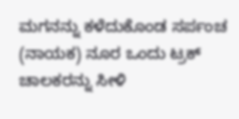ಮಗನನ್ನು ಕಳೆದುಕೊಂಡ ಸರ್ಪಂಚ (ನಾಯಕ) ನೂರ ಒಂದು ಟ್ರಕ್ ಚಾಲಕರನ್ನು ಸೀಳಿ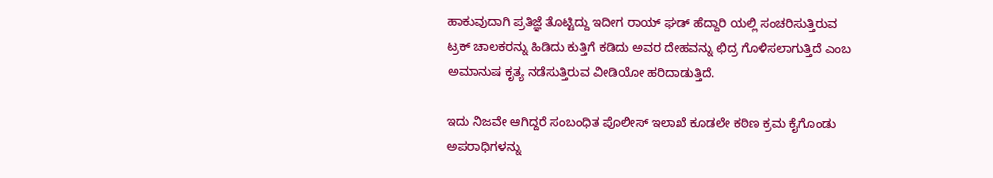ಹಾಕುವುದಾಗಿ ಪ್ರತಿಜ್ಞೆ ತೊಟ್ಟಿದ್ದು ಇದೀಗ ರಾಯ್ ಘಡ್ ಹೆದ್ದಾರಿ ಯಲ್ಲಿ ಸಂಚರಿಸುತ್ತಿರುವ ಟ್ರಕ್ ಚಾಲಕರನ್ನು ಹಿಡಿದು ಕುತ್ತಿಗೆ ಕಡಿದು ಅವರ ದೇಹವನ್ನು ಛಿದ್ರ ಗೊಳಿಸಲಾಗುತ್ತಿದೆ ಎಂಬ ಅಮಾನುಷ ಕೃತ್ಯ ನಡೆಸುತ್ತಿರುವ ವೀಡಿಯೋ ಹರಿದಾಡುತ್ತಿದೆ.

ಇದು ನಿಜವೇ ಆಗಿದ್ದರೆ ಸಂಬಂಧಿತ ಪೊಲೀಸ್ ಇಲಾಖೆ ಕೂಡಲೇ ಕಠಿಣ ಕ್ರಮ ಕೈಗೊಂಡು ಅಪರಾಧಿಗಳನ್ನು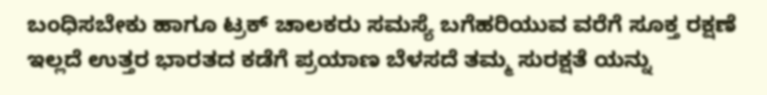ಬಂಧಿಸಬೇಕು ಹಾಗೂ ಟ್ರಕ್ ಚಾಲಕರು ಸಮಸ್ಯೆ ಬಗೆಹರಿಯುವ ವರೆಗೆ ಸೂಕ್ತ ರಕ್ಷಣೆ ಇಲ್ಲದೆ ಉತ್ತರ ಭಾರತದ ಕಡೆಗೆ ಪ್ರಯಾಣ ಬೆಳಸದೆ ತಮ್ಮ ಸುರಕ್ಷತೆ ಯನ್ನು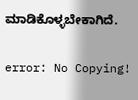ಮಾಡಿಕೊಳ್ಳಬೇಕಾಗಿದೆ.

error: No Copying!